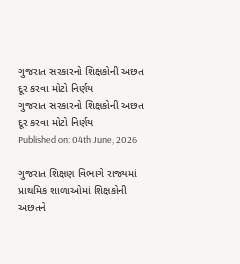ગુજરાત સરકારનો શિક્ષકોની અછત દૂર કરવા મોટો નિર્ણય
ગુજરાત સરકારનો શિક્ષકોની અછત દૂર કરવા મોટો નિર્ણય
Published on: 04th June, 2026

ગુજરાત શિક્ષણ વિભાગે રાજ્યમાં પ્રાથમિક શાળાઓમાં શિક્ષકોની અછતને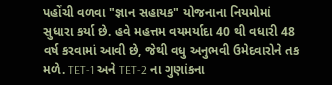પહોંચી વળવા "જ્ઞાન સહાયક" યોજનાના નિયમોમાં સુધારા કર્યા છે. હવે મહત્તમ વયમર્યાદા 40 થી વધારી 48 વર્ષ કરવામાં આવી છે, જેથી વધુ અનુભવી ઉમેદવારોને તક મળે. TET-1 અને TET-2 ના ગુણાંકના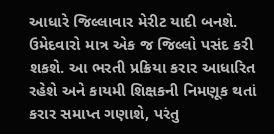આધારે જિલ્લાવાર મેરીટ યાદી બનશે. ઉમેદવારો માત્ર એક જ જિલ્લો પસંદ કરી શકશે. આ ભરતી પ્રક્રિયા કરાર આધારિત રહેશે અને કાયમી શિક્ષકની નિમણૂક થતાં કરાર સમાપ્ત ગણાશે, પરંતુ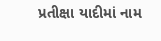પ્રતીક્ષા યાદીમાં નામ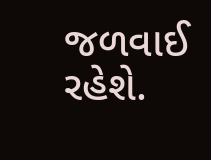જળવાઈ રહેશે.